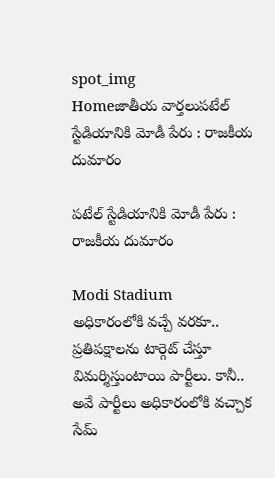spot_img
Homeజాతీయ వార్తలుపటేల్‌ స్టేడియానికి మోడీ పేరు : రాజకీయ దుమారం

పటేల్‌ స్టేడియానికి మోడీ పేరు : రాజకీయ దుమారం

Modi Stadium
అధికారంలోకి వచ్చే వరకూ.. ప్రతిపక్షాలను టార్గెట్‌ చేస్తూ విమర్శిస్తుంటాయి పార్టీలు. కానీ.. అవే పార్టీలు అధికారంలోకి వచ్చాక సేమ్‌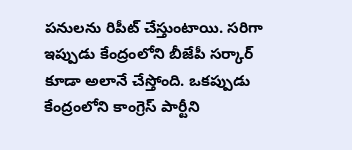పనులను రిపీట్‌ చేస్తుంటాయి. సరిగా ఇప్పుడు కేంద్రంలోని బీజేపీ సర్కార్‌‌ కూడా అలానే చేస్తోంది. ఒకప్పుడు కేంద్రంలోని కాంగ్రెస్‌ పార్టీని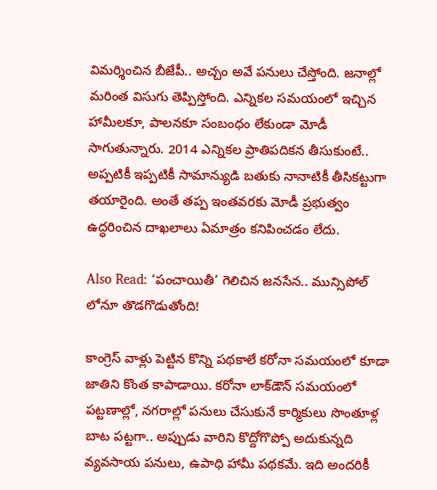విమర్శించిన బీజేపీ.. అచ్చం అవే పనులు చేస్తోంది. జనాల్లో మరింత విసుగు తెప్పిస్తోంది. ఎన్నిక‌ల స‌మ‌యంలో ఇచ్చిన హామీల‌కూ, పాల‌న‌కూ సంబంధం లేకుండా మోడీ సాగుతున్నారు. 2014 ఎన్నిక‌ల ప్రాతిప‌దిక‌న తీసుకుంటే.. అప్పటికీ ఇప్పటికీ సామాన్యుడి బ‌తుకు నానాటికీ తీసిక‌ట్టుగా త‌యారైంది. అంతే తప్ప ఇంతవరకు మోడీ ప్రభుత్వం ఉద్ధరించిన దాఖలాలు ఏమాత్రం కనిపించడం లేదు.

Also Read: ‘పంచాయితీ’ గెలిచిన జనసేన.. మున్సిపోల్ లోనూ తొడగొడుతోంది!

కాంగ్రెస్ వాళ్లు పెట్టిన కొన్ని ప‌థ‌కాలే క‌రోనా స‌మ‌యంలో కూడా జాతిని కొంత కాపాడాయి. క‌రోనా లాక్‌డౌన్ స‌మ‌యంలో ప‌ట్టణాల్లో, న‌గ‌రాల్లో ప‌నులు చేసుకునే కార్మికులు సొంతూళ్ల బాట ప‌ట్టగా.. అప్పుడు వారిని కొద్దోగొప్పో అదుకున్నది వ్యవ‌సాయ ప‌నులు, ఉపాధి హామీ ప‌థ‌క‌మే. ఇది అందరికీ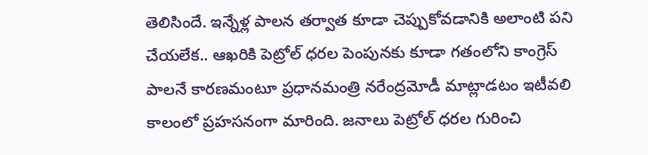తెలిసిందే. ఇన్నేళ్ల పాల‌న త‌ర్వాత కూడా చెప్పుకోవ‌డానికి అలాంటి ప‌ని చేయ‌లేక‌.. ఆఖ‌రికి పెట్రోల్ ధ‌ర‌ల పెంపునకు కూడా గ‌తంలోని కాంగ్రెస్ పాల‌నే కార‌ణ‌మంటూ ప్రధాన‌మంత్రి న‌రేంద్రమోడీ మాట్లాడ‌టం ఇటీవ‌లి కాలంలో ప్రహ‌స‌నంగా మారింది. జ‌నాలు పెట్రోల్ ధ‌ర‌ల గురించి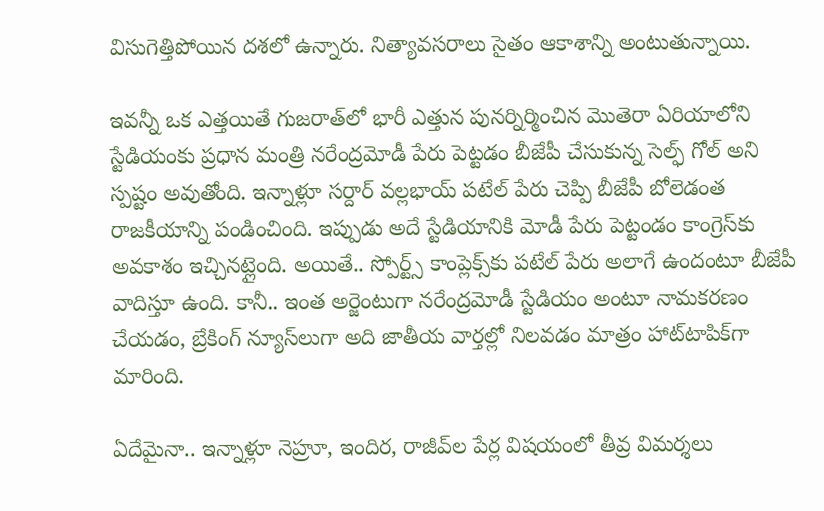విసుగెత్తిపోయిన ద‌శ‌లో ఉన్నారు. నిత్యావసరాలు సైతం ఆకాశాన్ని అంటుతున్నాయి.

ఇవన్నీ ఒక ఎత్తయితే గుజ‌రాత్‌లో భారీ ఎత్తున పున‌ర్నిర్మించిన మొతెరా ఏరియాలోని స్టేడియంకు ప్రధాన మంత్రి న‌రేంద్రమోడీ పేరు పెట్టడం బీజేపీ చేసుకున్న సెల్ఫ్ గోల్ అని స్పష్టం అవుతోంది. ఇన్నాళ్లూ స‌ర్దార్ వ‌ల్లభాయ్ ప‌టేల్ పేరు చెప్పి బీజేపీ బోలెడంత రాజ‌కీయాన్ని పండించింది. ఇప్పుడు అదే స్టేడియానికి మోడీ పేరు పెట్టండం కాంగ్రెస్‌కు అవకాశం ఇచ్చినట్లైంది. అయితే.. స్పోర్ట్స్ కాంప్లెక్స్‌కు ప‌టేల్ పేరు అలాగే ఉందంటూ బీజేపీ వాదిస్తూ ఉంది. కానీ.. ఇంత అర్జెంటుగా న‌రేంద్రమోడీ స్టేడియం అంటూ నామ‌క‌ర‌ణం చేయ‌డం, బ్రేకింగ్ న్యూస్‌లుగా అది జాతీయ వార్తల్లో నిల‌వ‌డం మాత్రం హాట్‌టాపిక్‌గా మారింది.

ఏదేమైనా.. ఇన్నాళ్లూ నెహ్రూ, ఇందిర‌, రాజీవ్‌ల పేర్ల విష‌యంలో తీవ్ర విమ‌ర్శలు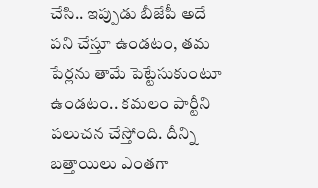చేసి.. ఇప్పుడు బీజేపీ అదే ప‌ని చేస్తూ ఉండ‌టం, త‌మ పేర్లను తామే పెట్టేసుకుంటూ ఉండటం.. క‌మ‌లం పార్టీని ప‌లుచ‌న చేస్తోంది. దీన్ని బ‌త్తాయిలు ఎంత‌గా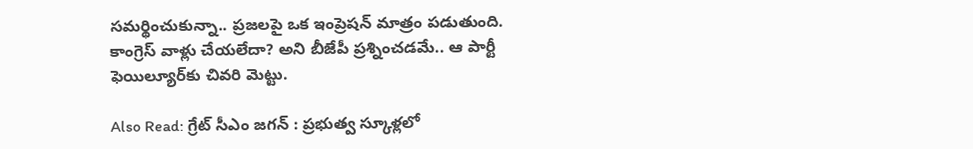స‌మ‌ర్థించుకున్నా.. ప్రజ‌ల‌పై ఒక ఇంప్రెష‌న్ మాత్రం ప‌డుతుంది. కాంగ్రెస్ వాళ్లు చేయ‌లేదా? అని బీజేపీ ప్రశ్నించ‌డ‌మే.. ఆ పార్టీ ఫెయిల్యూర్‌‌కు చివ‌రి మెట్టు.

Also Read: గ్రేట్‌ సీఎం జగన్‌ : ప్రభుత్వ స్కూళ్లలో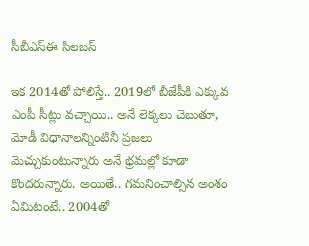సీబీఎస్‌ఈ సిలబస్‌

ఇక 2014తో పోలిస్తే.. 2019లో బీజేపీకి ఎక్కువ ఎంపీ సీట్లు వ‌చ్చాయి.. అనే లెక్కలు చెబుతూ, మోడీ విధానాల‌న్నింటినీ ప్రజ‌లు మెచ్చుకుంటున్నారు అనే భ్రమ‌ల్లో కూడా కొంద‌రున్నారు. అయితే.. గ‌మ‌నించాల్సిన అంశం ఏమిటంటే.. 2004తో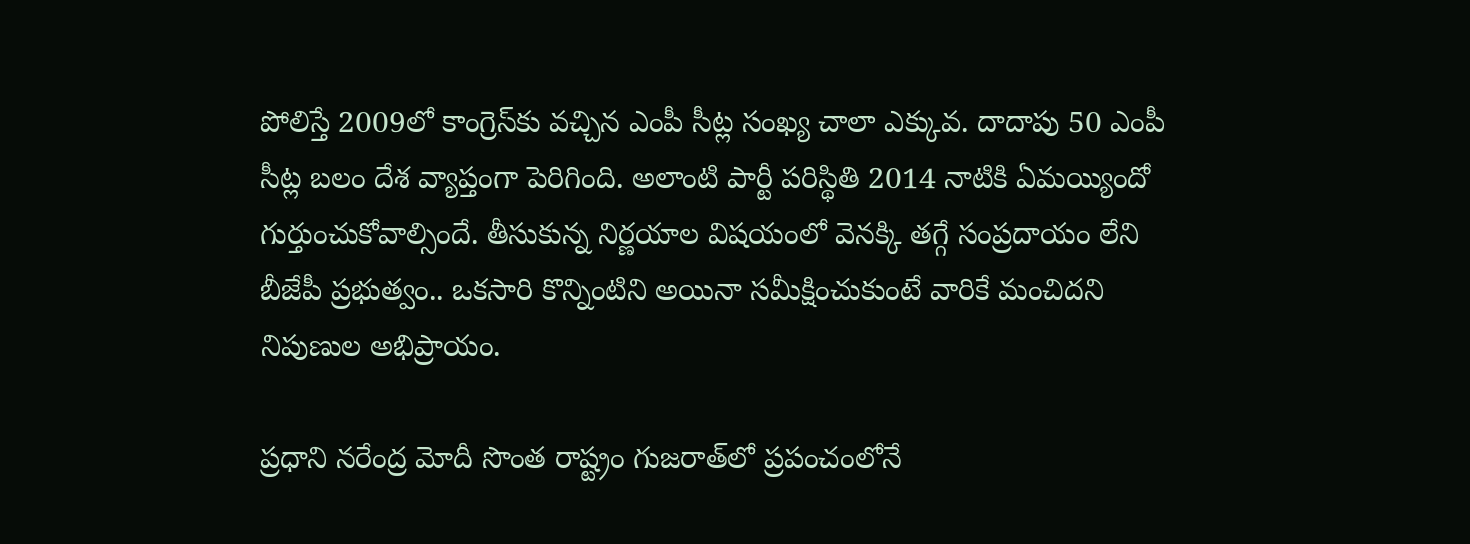పోలిస్తే 2009లో కాంగ్రెస్‌కు వ‌చ్చిన ఎంపీ సీట్ల సంఖ్య చాలా ఎక్కువ‌. దాదాపు 50 ఎంపీ సీట్ల బ‌లం దేశ వ్యాప్తంగా పెరిగింది. అలాంటి పార్టీ ప‌రిస్థితి 2014 నాటికి ఏమ‌య్యిందో గుర్తుంచుకోవాల్సిందే. తీసుకున్న నిర్ణయాల విష‌యంలో వెన‌క్కి త‌గ్గే సంప్రదాయం లేని బీజేపీ ప్రభుత్వం.. ఒక‌సారి కొన్నింటిని అయినా స‌మీక్షించుకుంటే వారికే మంచిదని నిపుణుల అభిప్రాయం.

ప్రధాని నరేంద్ర మోదీ సొంత రాష్ట్రం గుజరాత్‌లో ప్రపంచంలోనే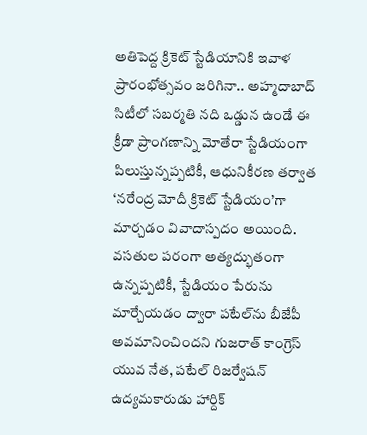అతిపెద్ద క్రికెట్ స్టేడియానికి ఇవాళ ప్రారంభోత్సవం జరిగినా.. అహ్మదాబాద్ సిటీలో సబర్మతి నది ఒడ్డున ఉండే ఈ క్రీడా ప్రాంగణాన్ని మోతేరా స్టేడియంగా పిలుస్తున్నప్పటికీ, ఆధునికీరణ తర్వాత ‘నరేంద్ర మోదీ క్రికెట్ స్టేడియం’గా మార్చడం వివాదాస్పదం అయింది. వసతుల పరంగా అత్యద్భుతంగా ఉన్నప్పటికీ, స్టేడియం పేరును మార్చేయడం ద్వారా పటేల్‌ను బీజేపీ అవమానించిందని గుజరాత్ కాంగ్రెస్ యువ నేత, పటేల్ రిజర్వేషన్ ఉద్యమకారుడు హార్దిక్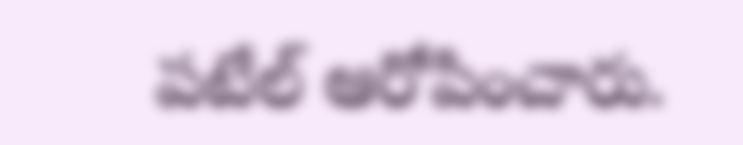పటేల్ ఆరోపించారు.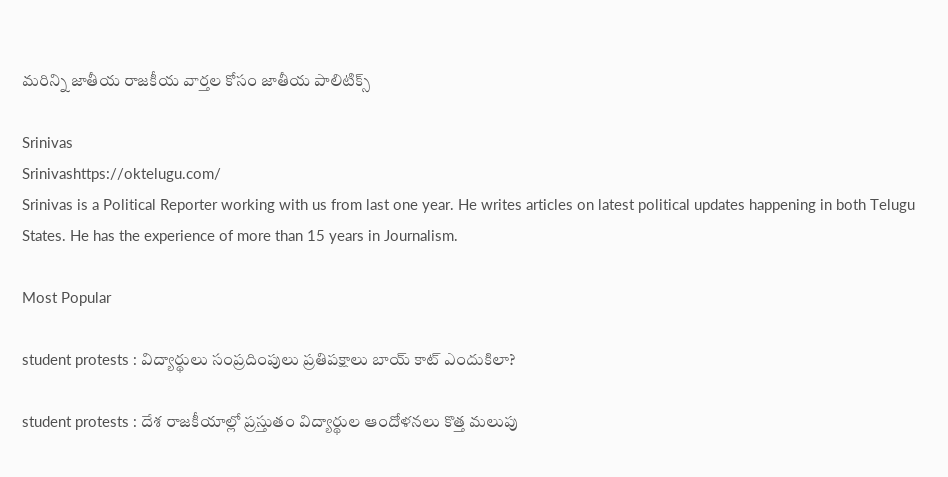మరిన్ని జాతీయ రాజకీయ వార్తల కోసం జాతీయ పాలిటిక్స్

Srinivas
Srinivashttps://oktelugu.com/
Srinivas is a Political Reporter working with us from last one year. He writes articles on latest political updates happening in both Telugu States. He has the experience of more than 15 years in Journalism.

Most Popular

student protests : విద్యార్థులు సంప్రదింపులు ప్రతిపక్షాలు బాయ్ కాట్ ఎందుకిలా?

student protests : దేశ రాజకీయాల్లో ప్రస్తుతం విద్యార్థుల ఆందోళనలు కొత్త మలుపు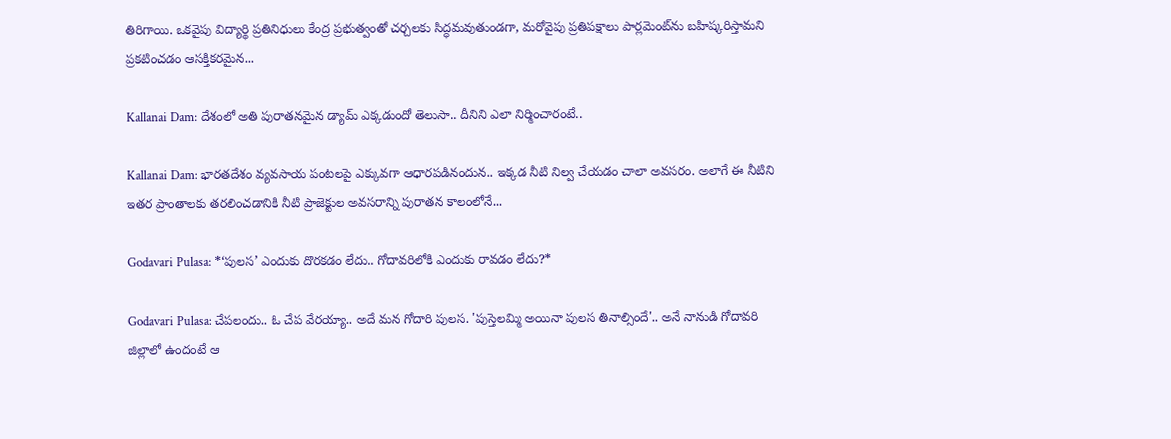తిరిగాయి. ఒకవైపు విద్యార్థి ప్రతినిధులు కేంద్ర ప్రభుత్వంతో చర్చలకు సిద్ధమవుతుండగా, మరోవైపు ప్రతిపక్షాలు పార్లమెంట్‌ను బహిష్కరిస్తామని ప్రకటించడం ఆసక్తికరమైన...

Kallanai Dam: దేశంలో అతి పురాతనమైన డ్యామ్ ఎక్కడుందో తెలుసా.. దీనిని ఎలా నిర్మించారంటే..

Kallanai Dam: భారతదేశం వ్యవసాయ పంటలపై ఎక్కువగా ఆధారపడినందున.. ఇక్కడ నీటి నిల్వ చేయడం చాలా అవసరం. అలాగే ఈ నీటిని ఇతర ప్రాంతాలకు తరలించడానికి నీటి ప్రాజెక్టుల అవసరాన్ని పురాతన కాలంలోనే...

Godavari Pulasa: *‘పులస’ ఎందుకు దొరకడం లేదు.. గోదావరిలోకి ఎందుకు రావడం లేదు?*

Godavari Pulasa: చేపలందు.. ఓ చేప వేరయ్యా.. అదే మన గోదారి పులస. 'పుస్తెలమ్మి అయినా పులస తినాల్సిందే'.. అనే నానుడి గోదావరి జిల్లాలో ఉందంటే ఆ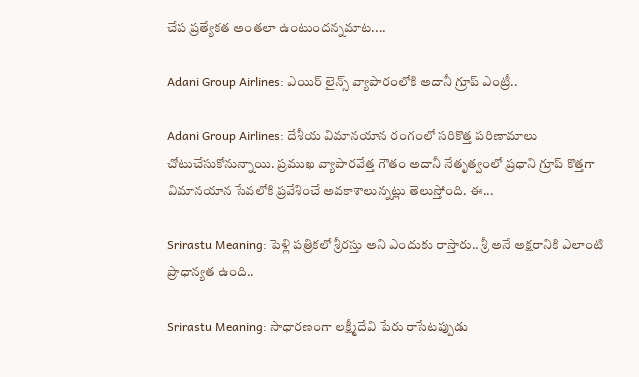చేప ప్రత్యేకత అంతలా ఉంటుందన్నమాట....

Adani Group Airlines: ఎయిర్ లైన్స్ వ్యాపారంలోకి అదానీ గ్రూప్ ఎంట్రీ..

Adani Group Airlines: దేశీయ విమానయాన రంగంలో సరికొత్త పరిణామాలు చోటుచేసుకోనున్నాయి. ప్రముఖ వ్యాపారవేత్త గౌతం అదానీ నేతృత్వంలో ప్రధాని గ్రూప్ కొత్తగా విమానయాన సేవలోకి ప్రవేశించే అవకాశాలున్నట్లు తెలుస్తోంది. ఈ...

Srirastu Meaning: పెళ్లి పత్రికలో శ్రీరస్తు అని ఎందుకు రాస్తారు.. శ్రీ అనే అక్షరానికి ఎలాంటి ప్రాధాన్యత ఉంది..

Srirastu Meaning: సాధారణంగా లక్ష్మీదేవి పేరు రాసేటప్పుడు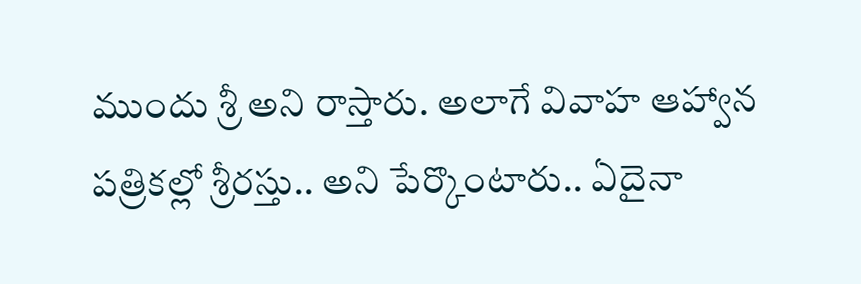ముందు శ్రీ అని రాస్తారు. అలాగే వివాహ ఆహ్వాన పత్రికల్లో శ్రీరస్తు.. అని పేర్కొంటారు.. ఏదైనా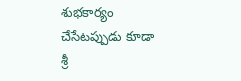శుభకార్యం చేసేటప్పుడు కూడా శ్రీ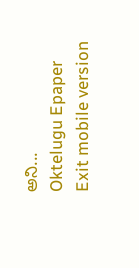అని...
Oktelugu Epaper
Exit mobile version